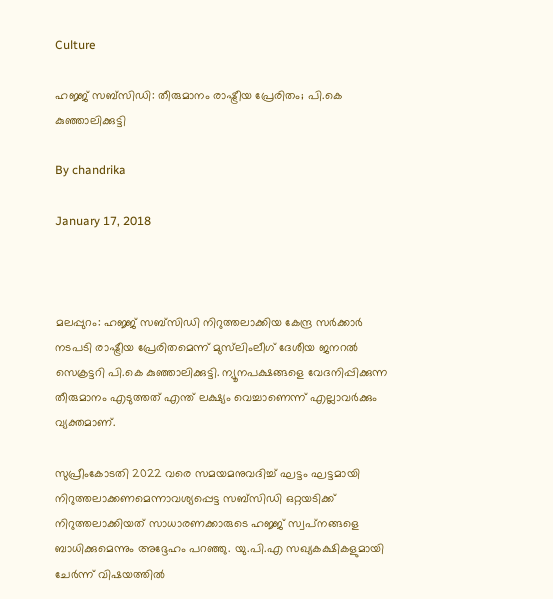Culture

ഹജ്ജ് സബ്‌സിഡി: തീരുമാനം രാഷ്ട്രീയ പ്രേരിതം; പി.കെ കുഞ്ഞാലിക്കുട്ടി

By chandrika

January 17, 2018



മലപ്പുറം: ഹജ്ജ് സബ്‌സിഡി നിറുത്തലാക്കിയ കേന്ദ്ര സര്‍ക്കാര്‍ നടപടി രാഷ്ട്രീയ പ്രേരിതമെന്ന് മുസ്‌ലിംലീഗ് ദേശീയ ജനറല്‍ സെക്രട്ടറി പി.കെ കുഞ്ഞാലിക്കുട്ടി. ന്യൂനപക്ഷങ്ങളെ വേദനിപ്പിക്കുന്ന തീരുമാനം എടുത്തത് എന്ത് ലക്ഷ്യം വെച്ചാണെന്ന് എല്ലാവര്‍ക്കും വ്യക്തമാണ്.

സുപ്രീംകോടതി 2022 വരെ സമയമനുവദിച്ച് ഘട്ടം ഘട്ടമായി നിറുത്തലാക്കണമെന്നാവശ്യപ്പെട്ട സബ്‌സിഡി ഒറ്റയടിക്ക് നിറുത്തലാക്കിയത് സാധാരണക്കാരുടെ ഹജ്ജ് സ്വപ്‌നങ്ങളെ ബാധിക്കുമെന്നും അദ്ദേഹം പറഞ്ഞു. യു.പി.എ സഖ്യകക്ഷികളുമായി ചേര്‍ന്ന് വിഷയത്തില്‍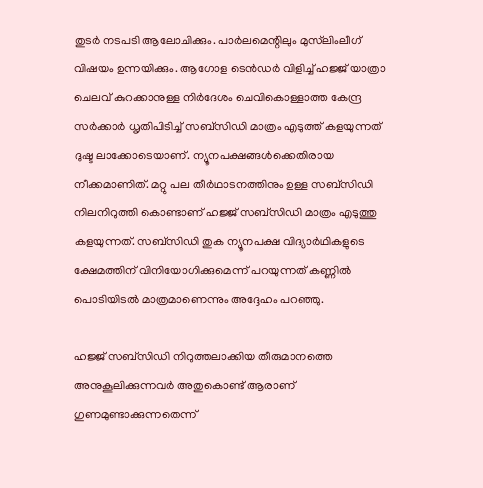തുടര്‍ നടപടി ആലോചിക്കും. പാര്‍ലമെന്റിലും മുസ്‌ലിംലീഗ് വിഷയം ഉന്നയിക്കും. ആഗോള ടെന്‍ഡര്‍ വിളിച്ച് ഹജ്ജ് യാത്രാ ചെലവ് കുറക്കാനുള്ള നിര്‍ദേശം ചെവികൊള്ളാത്ത കേന്ദ്ര സര്‍ക്കാര്‍ ധൃതിപിടിച്ച് സബ്‌സിഡി മാത്രം എടുത്ത് കളയുന്നത് ദുഷ്ട ലാക്കോടെയാണ്. ന്യൂനപക്ഷങ്ങള്‍ക്കെതിരായ നീക്കമാണിത്. മറ്റു പല തീര്‍ഥാടനത്തിനും ഉള്ള സബ്‌സിഡി നിലനിറുത്തി കൊണ്ടാണ് ഹജ്ജ് സബ്‌സിഡി മാത്രം എടുത്തു കളയുന്നത്. സബ്‌സിഡി തുക ന്യൂനപക്ഷ വിദ്യാര്‍ഥികളുടെ ക്ഷേമത്തിന് വിനിയോഗിക്കുമെന്ന് പറയുന്നത് കണ്ണില്‍ പൊടിയിടല്‍ മാത്രമാണെന്നും അദ്ദേഹം പറഞ്ഞു.

ഹജ്ജ് സബ്‌സിഡി നിറുത്തലാക്കിയ തീരുമാനത്തെ അനുകൂലിക്കുന്നവര്‍ അതുകൊണ്ട് ആരാണ് ഗുണമുണ്ടാക്കുന്നതെന്ന്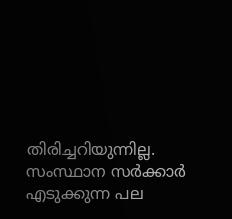തിരിച്ചറിയുന്നില്ല. സംസ്ഥാന സര്‍ക്കാര്‍ എടുക്കുന്ന പല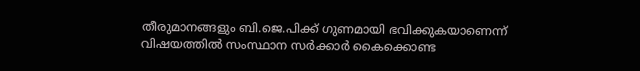തീരുമാനങ്ങളും ബി.ജെ.പിക്ക് ഗുണമായി ഭവിക്കുകയാണെന്ന് വിഷയത്തില്‍ സംസ്ഥാന സര്‍ക്കാര്‍ കൈക്കൊണ്ട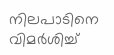നിലപാടിനെ വിമര്‍ശിച്ച്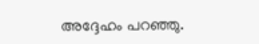അദ്ദേഹം പറഞ്ഞു.